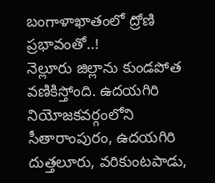బంగాళాఖాతంలో ద్రోణి ప్రభావంతో..!
నెల్లూరు జిల్లాను కుండపోత వణికిస్తోంది. ఉదయగిరి నియోజకవర్గంలోని సీతారాంపురం, ఉదయగిరి దుత్తలూరు, వరికుంటపాడు,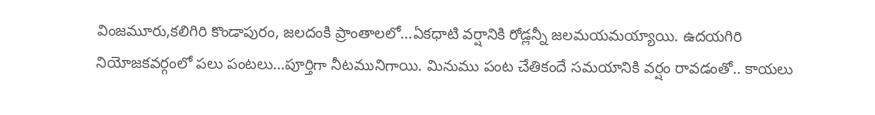వింజమూరు,కలిగిరి కొండాపురం, జలదంకి ప్రాంతాలలో...ఏకధాటి వర్షానికి రోడ్లన్నీ జలమయమయ్యాయి. ఉదయగిరి నియోజకవర్గంలో పలు పంటలు...పూర్తిగా నీటమునిగాయి. మినుము పంట చేతికందే సమయానికి వర్షం రావడంతో.. కాయలు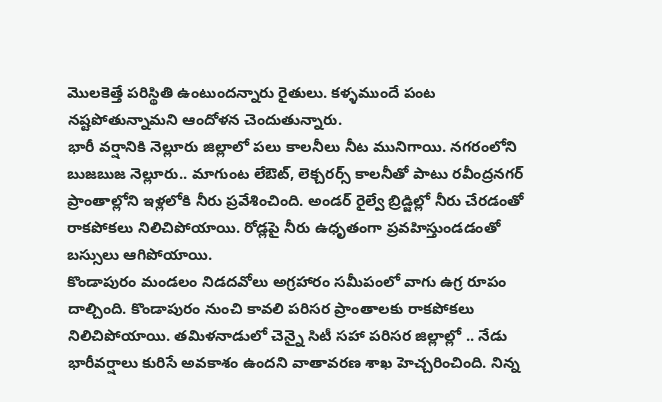మొలకెత్తే పరిస్థితి ఉంటుందన్నారు రైతులు. కళ్ళముందే పంట నష్టపోతున్నామని ఆందోళన చెందుతున్నారు.
భారీ వర్షానికి నెల్లూరు జిల్లాలో పలు కాలనీలు నీట మునిగాయి. నగరంలోని బుజబుజ నెల్లూరు.. మాగుంట లేఔట్, లెక్చరర్స్ కాలనీతో పాటు రవీంద్రనగర్ ప్రాంతాల్లోని ఇళ్లలోకి నీరు ప్రవేశించింది. అండర్ రైల్వే బ్రిడ్జిల్లో నీరు చేరడంతో రాకపోకలు నిలిచిపోయాయి. రోడ్లపై నీరు ఉధృతంగా ప్రవహిస్తుండడంతో బస్సులు ఆగిపోయాయి.
కొండాపురం మండలం నిడదవోలు అగ్రహారం సమీపంలో వాగు ఉగ్ర రూపం దాల్చింది. కొండాపురం నుంచి కావలి పరిసర ప్రాంతాలకు రాకపోకలు నిలిచిపోయాయి. తమిళనాడులో చెన్నై సిటీ సహా పరిసర జిల్లాల్లో .. నేడు భారీవర్షాలు కురిసే అవకాశం ఉందని వాతావరణ శాఖ హెచ్చరించింది. నిన్న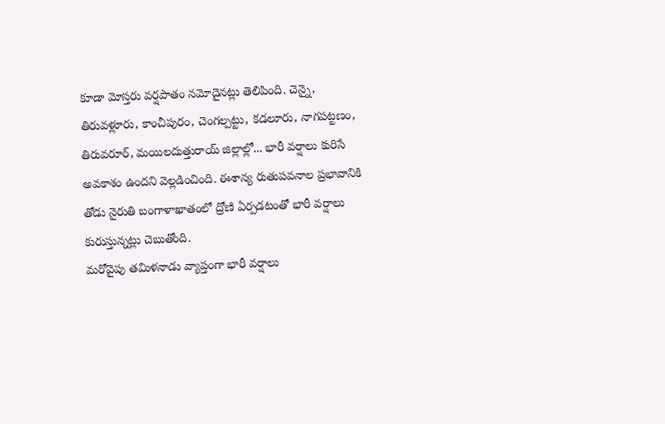కూడా మోస్తరు వర్షపాతం నమోదైనట్లు తెలిపింది. చెన్నై, తిరువళ్లూరు, కాంచీపురం, చెంగల్పట్టు, కడలూరు, నాగపట్టణం, తిరువరూర్, మయిలదుత్తురాయ్ జిల్లాల్లో... భారీ వర్షాలు కురిసే అవకాశం ఉందని వెల్లడించింది. ఈశాన్య రుతుపవనాల ప్రభావానికి తోడు నైరుతి బంగాళాఖాతంలో ద్రోణి ఏర్పడటంతో భారీ వర్షాలు కురుస్తున్నట్లు చెబుతోంది.
మరోవైపు తమిళనాడు వ్యాప్తంగా భారీ వర్షాలు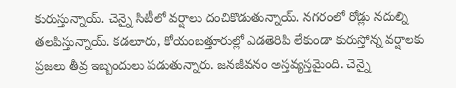కురుస్తున్నాయ్. చెన్నై సిటీలో వర్షాలు దంచికొడుతున్నాయ్. నగరంలో రోడ్లు నదుల్ని తలపిస్తున్నాయ్. కడలూరు, కోయంబత్తూరుల్లో ఎడతెరిపి లేకుండా కురుస్తోన్న వర్షాలకు ప్రజలు తీవ్ర ఇబ్బందులు పడుతున్నారు. జనజీవనం అస్తవ్యస్తమైంది. చెన్నై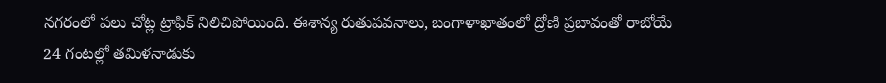నగరంలో పలు చోట్ల ట్రాఫిక్ నిలిచిపోయింది. ఈశాన్య రుతుపవనాలు, బంగాళాఖాతంలో ద్రోణి ప్రబావంతో రాబోయే 24 గంటల్లో తమిళనాడుకు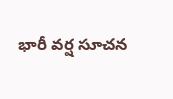భారీ వర్ష సూచన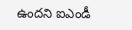ఉందని ఐఎండీ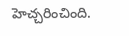హెచ్చరించింది.